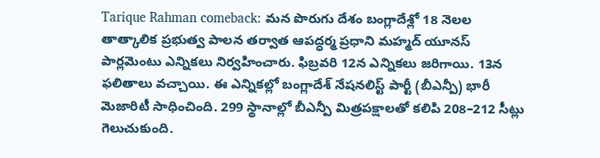Tarique Rahman comeback: మన పొరుగు దేశం బంగ్లాదేశ్లో 18 నెలల తాత్కాలిక ప్రభుత్వ పాలన తర్వాత ఆపద్ధర్మ ప్రధాని మహ్మద్ యూనస్ పార్లమెంటు ఎన్నికలు నిర్వహించారు. ఫిబ్రవరి 12న ఎన్నికలు జరిగాయి. 13న ఫలితాలు వచ్చాయి. ఈ ఎన్నికల్లో బంగ్లాదేశ్ నేషనలిస్ట్ పార్టీ (బీఎన్పీ) భారీ మెజారిటీ సాధించింది. 299 స్థానాల్లో బీఎన్పీ మిత్రపక్షాలతో కలిపి 208–212 సీట్లు గెలుచుకుంది.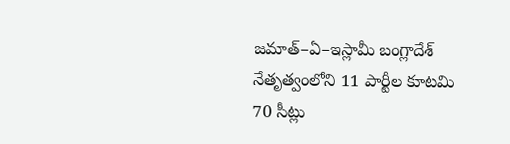జమాత్–ఏ–ఇస్లామీ బంగ్లాదేశ్ నేతృత్వంలోని 11 పార్టీల కూటమి 70 సీట్లు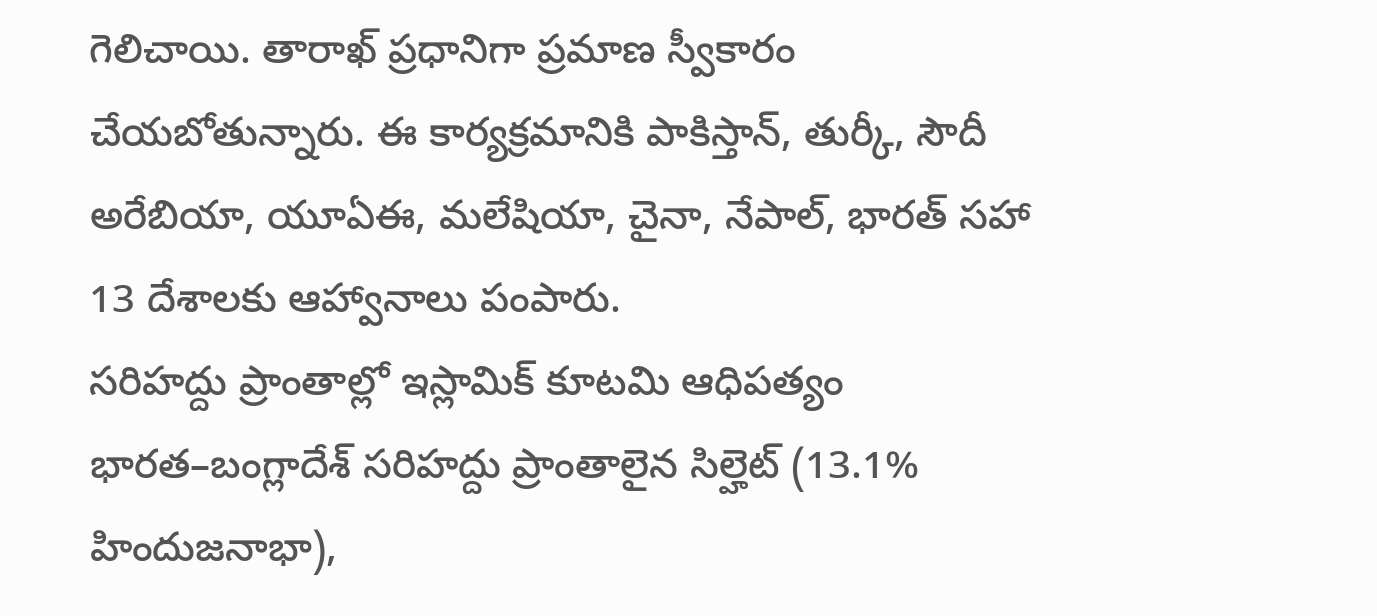గెలిచాయి. తారాఖ్ ప్రధానిగా ప్రమాణ స్వీకారం చేయబోతున్నారు. ఈ కార్యక్రమానికి పాకిస్తాన్, తుర్కీ, సౌదీ అరేబియా, యూఏఈ, మలేషియా, చైనా, నేపాల్, భారత్ సహా 13 దేశాలకు ఆహ్వానాలు పంపారు.
సరిహద్దు ప్రాంతాల్లో ఇస్లామిక్ కూటమి ఆధిపత్యం
భారత–బంగ్లాదేశ్ సరిహద్దు ప్రాంతాలైన సిల్హెట్ (13.1% హిందుజనాభా),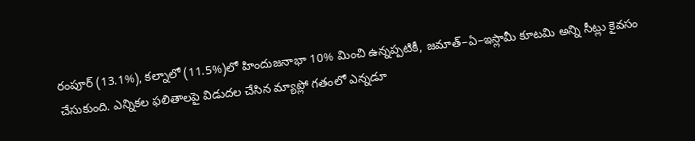రంపూర్ (13.1%), కల్నాలో (11.5%)లో హిందుజనాభా 10% మించి ఉన్నప్పటికీ, జమాత్–ఏ–ఇస్లామీ కూటమి అన్ని సీట్లు కైవసం చేసుకుంది. ఎన్నికల ఫలితాలపై విడుదల చేసిన మ్యాప్లో గతంలో ఎన్నడూ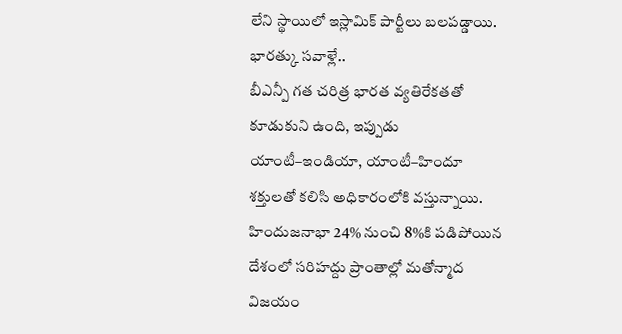లేని స్థాయిలో ఇస్లామిక్ పార్టీలు బలపడ్డాయి.
భారత్కు సవాళ్లే..
బీఎన్పీ గత చరిత్ర భారత వ్యతిరేకతతో కూడుకుని ఉంది, ఇప్పుడు యాంటీ–ఇండియా, యాంటీ–హిందూ శక్తులతో కలిసి అధికారంలోకి వస్తున్నాయి. హిందుజనాభా 24% నుంచి 8%కి పడిపోయిన దేశంలో సరిహద్దు ప్రాంతాల్లో మతోన్మాద విజయం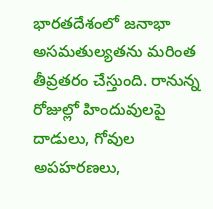భారతదేశంలో జనాభా అసమతుల్యతను మరింత తీవ్రతరం చేస్తుంది. రానున్న రోజుల్లో హిందువులపై దాడులు, గోవుల అపహరణలు,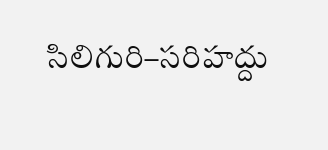సిలిగురి–సరిహద్దు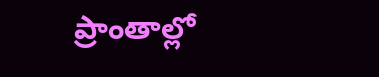ప్రాంతాల్లో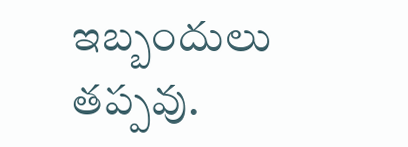ఇబ్బందులు తప్పవు.